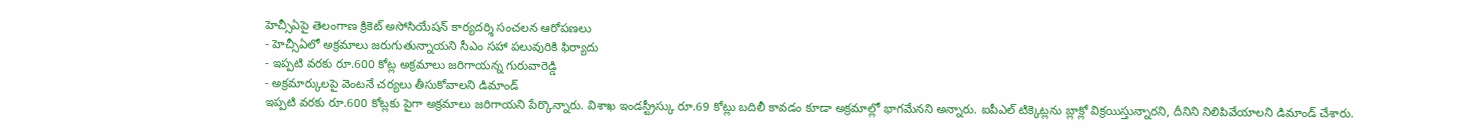హెచ్సీఏపై తెలంగాణ క్రికెట్ అసోసియేషన్ కార్యదర్శి సంచలన ఆరోపణలు
- హెచ్సీఏలో అక్రమాలు జరుగుతున్నాయని సీఎం సహా పలువురికి ఫిర్యాదు
- ఇప్పటి వరకు రూ.600 కోట్ల అక్రమాలు జరిగాయన్న గురువారెడ్డి
- అక్రమార్కులపై వెంటనే చర్యలు తీసుకోవాలని డిమాండ్
ఇప్పటి వరకు రూ.600 కోట్లకు పైగా అక్రమాలు జరిగాయని పేర్కొన్నారు. విశాఖ ఇండస్ట్రీస్కు రూ.69 కోట్లు బదిలీ కావడం కూడా అక్రమాల్లో భాగమేనని అన్నారు. ఐపీఎల్ టిక్కెట్లను బ్లాక్లో విక్రయిస్తున్నారని, దీనిని నిలిపివేయాలని డిమాండ్ చేశారు.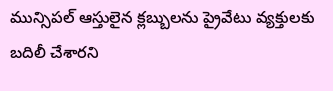మున్సిపల్ ఆస్తులైన క్లబ్బులను ప్రైవేటు వ్యక్తులకు బదిలీ చేశారని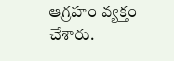ఆగ్రహం వ్యక్తం చేశారు.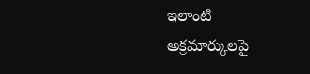ఇలాంటి అక్రమార్కులపై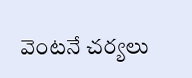వెంటనే చర్యలు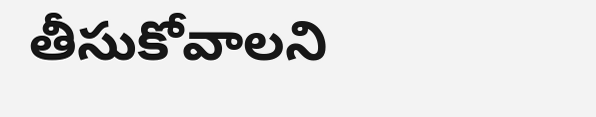తీసుకోవాలని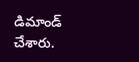డిమాండ్ చేశారు.